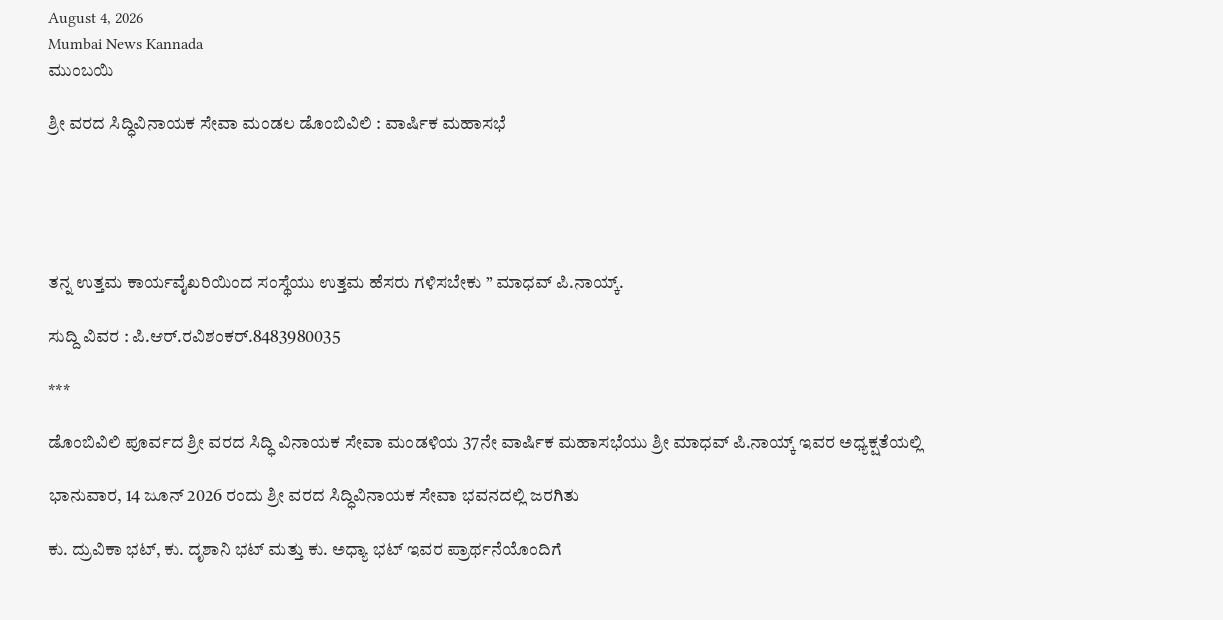August 4, 2026
Mumbai News Kannada
ಮುಂಬಯಿ

ಶ್ರೀ ವರದ ಸಿದ್ಧಿವಿನಾಯಕ ಸೇವಾ ಮಂಡಲ ಡೊಂಬಿವಿಲಿ : ವಾರ್ಷಿಕ ಮಹಾಸಭೆ





ತನ್ನ ಉತ್ತಮ ಕಾರ್ಯವೈಖರಿಯಿಂದ ಸಂಸ್ಥೆಯು ಉತ್ತಮ ಹೆಸರು ಗಳಿಸಬೇಕು ” ಮಾಧವ್ ಪಿ.ನಾಯ್ಕ್.

ಸುದ್ದಿ ವಿವರ : ಪಿ.ಆರ್.ರವಿಶಂಕರ್.8483980035

***

ಡೊಂಬಿವಿಲಿ ಪೂರ್ವದ ಶ್ರೀ ವರದ ಸಿದ್ಧಿ ವಿನಾಯಕ ಸೇವಾ ಮಂಡಳಿಯ 37ನೇ ವಾರ್ಷಿಕ ಮಹಾಸಭೆಯು ಶ್ರೀ ಮಾಧವ್ ಪಿ.ನಾಯ್ಕ್ ಇವರ ಅಧ್ಯಕ್ಷತೆಯಲ್ಲಿ

ಭಾನುವಾರ, 14 ಜೂನ್ 2026 ರಂದು ಶ್ರೀ ವರದ ಸಿದ್ಧಿವಿನಾಯಕ ಸೇವಾ ಭವನದಲ್ಲಿ ಜರಗಿತು

ಕು. ದ್ರುವಿಕಾ ಭಟ್, ಕು. ದೃಶಾನಿ ಭಟ್ ಮತ್ತು ಕು. ಅಧ್ಯಾ ಭಟ್ ಇವರ ಪ್ರಾರ್ಥನೆಯೊಂದಿಗೆ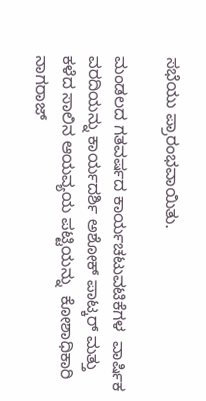ಸಭೆಯು ಪ್ರಾರಂಭವಾಯಿತು.

ಮಂಡಲದ ಗತವರ್ಷದ ಕಾರ್ಯಚಟುವಟಿಕೆಗಳ  ವಾರ್ಷಿಕ ವರದಿಯನ್ನು ಕಾರ್ಯದರ್ಶಿ ಅಶೋಕ್ ಪಾಟ್ಕರ್ ಮತ್ತು  ಕಳೆದ ಸಾಲಿನ ಆಯವ್ಯಯ ಪಟ್ಟಿಯನ್ನು  ಕೋಶಾಧಿಕಾರಿ ನಾಗರಾಜ್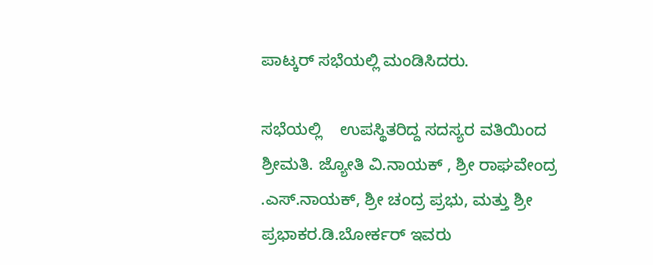ಪಾಟ್ಕರ್ ಸಭೆಯಲ್ಲಿ ಮಂಡಿಸಿದರು.

ಸಭೆಯಲ್ಲಿ    ಉಪಸ್ಥಿತರಿದ್ದ ಸದಸ್ಯರ ವತಿಯಿಂದ ಶ್ರೀಮತಿ. ಜ್ಯೋತಿ ವಿ.ನಾಯಕ್ , ಶ್ರೀ ರಾಘವೇಂದ್ರ .ಎಸ್.ನಾಯಕ್, ಶ್ರೀ ಚಂದ್ರ ಪ್ರಭು, ಮತ್ತು ಶ್ರೀ ಪ್ರಭಾಕರ.ಡಿ.ಬೋರ್ಕರ್ ಇವರು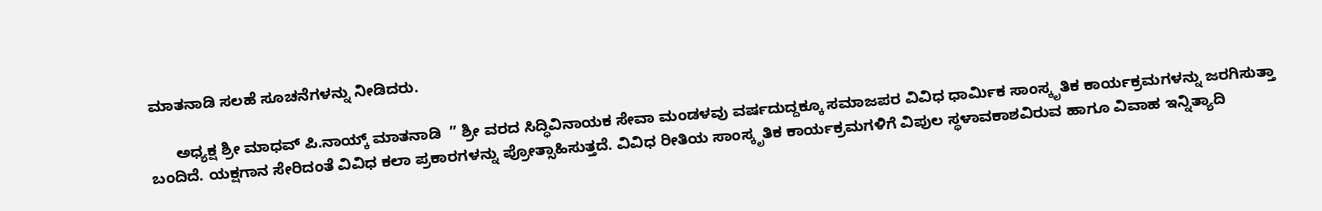ಮಾತನಾಡಿ ಸಲಹೆ ಸೂಚನೆಗಳನ್ನು ನೀಡಿದರು.

      ಅಧ್ಯಕ್ಷ ಶ್ರೀ ಮಾಧವ್ ಪಿ.ನಾಯ್ಕ್ ಮಾತನಾಡಿ  ” ಶ್ರೀ ವರದ ಸಿದ್ಧಿವಿನಾಯಕ ಸೇವಾ ಮಂಡಳವು ವರ್ಷದುದ್ದಕ್ಕೂ ಸಮಾಜಪರ ವಿವಿಧ ಧಾರ್ಮಿಕ ಸಾಂಸ್ಕೃತಿಕ ಕಾರ್ಯಕ್ರಮಗಳನ್ನು ಜರಗಿಸುತ್ತಾ ಬಂದಿದೆ. ಯಕ್ಷಗಾನ ಸೇರಿದಂತೆ ವಿವಿಧ ಕಲಾ ಪ್ರಕಾರಗಳನ್ನು ಪ್ರೋತ್ಸಾಹಿಸುತ್ತದೆ. ವಿವಿಧ ರೀತಿಯ ಸಾಂಸ್ಕೃತಿಕ ಕಾರ್ಯಕ್ರಮಗಳಿಗೆ ವಿಪುಲ ಸ್ಥಳಾವಕಾಶವಿರುವ ಹಾಗೂ ವಿವಾಹ ಇನ್ನಿತ್ಯಾದಿ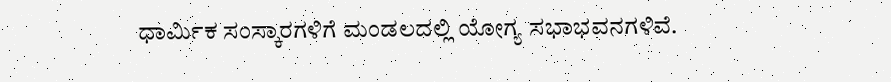ಧಾರ್ಮಿಕ ಸಂಸ್ಕಾರಗಳಿಗೆ ಮಂಡಲದಲ್ಲಿ ಯೋಗ್ಯ ಸಭಾಭವನಗಳಿವೆ.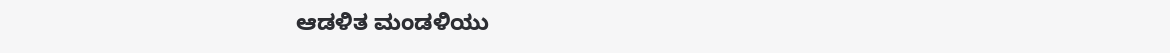ಆಡಳಿತ ಮಂಡಳಿಯು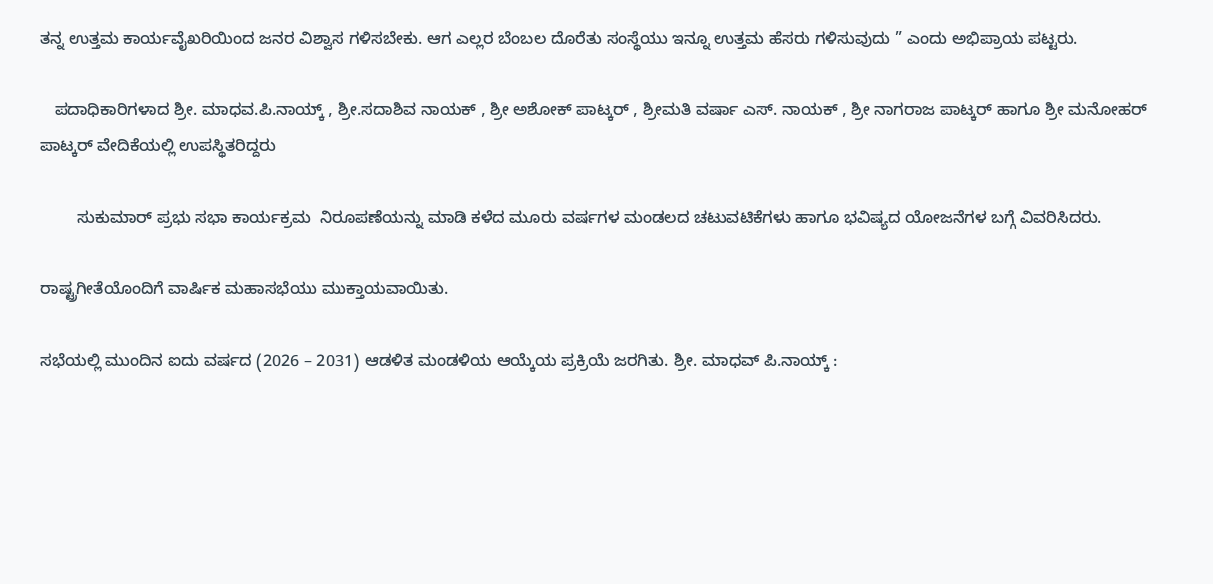ತನ್ನ ಉತ್ತಮ ಕಾರ್ಯವೈಖರಿಯಿಂದ ಜನರ ವಿಶ್ವಾಸ ಗಳಿಸಬೇಕು. ಆಗ ಎಲ್ಲರ ಬೆಂಬಲ ದೊರೆತು ಸಂಸ್ಥೆಯು ಇನ್ನೂ ಉತ್ತಮ ಹೆಸರು ಗಳಿಸುವುದು ” ಎಂದು ಅಭಿಪ್ರಾಯ ಪಟ್ಟರು.

   ಪದಾಧಿಕಾರಿಗಳಾದ ಶ್ರೀ. ಮಾಧವ.ಪಿ.ನಾಯ್ಕ್ , ಶ್ರೀ.ಸದಾಶಿವ ನಾಯಕ್ , ಶ್ರೀ ಅಶೋಕ್ ಪಾಟ್ಕರ್ , ಶ್ರೀಮತಿ ವರ್ಷಾ ಎಸ್. ನಾಯಕ್ , ಶ್ರೀ ನಾಗರಾಜ ಪಾಟ್ಕರ್ ಹಾಗೂ ಶ್ರೀ ಮನೋಹರ್ ಪಾಟ್ಕರ್ ವೇದಿಕೆಯಲ್ಲಿ ಉಪಸ್ಥಿತರಿದ್ದರು

        ಸುಕುಮಾರ್ ಪ್ರಭು ಸಭಾ ಕಾರ್ಯಕ್ರಮ  ನಿರೂಪಣೆಯನ್ನು ಮಾಡಿ ಕಳೆದ ಮೂರು ವರ್ಷಗಳ ಮಂಡಲದ ಚಟುವಟಿಕೆಗಳು ಹಾಗೂ ಭವಿಷ್ಯದ ಯೋಜನೆಗಳ ಬಗ್ಗೆ ವಿವರಿಸಿದರು.

ರಾಷ್ಟ್ರಗೀತೆಯೊಂದಿಗೆ ವಾರ್ಷಿಕ ಮಹಾಸಭೆಯು ಮುಕ್ತಾಯವಾಯಿತು.

ಸಭೆಯಲ್ಲಿ ಮುಂದಿನ ಐದು ವರ್ಷದ (2026 – 2031) ಆಡಳಿತ ಮಂಡಳಿಯ ಆಯ್ಕೆಯ ಪ್ರಕ್ರಿಯೆ ಜರಗಿತು. ಶ್ರೀ. ಮಾಧವ್ ಪಿ.ನಾಯ್ಕ್ :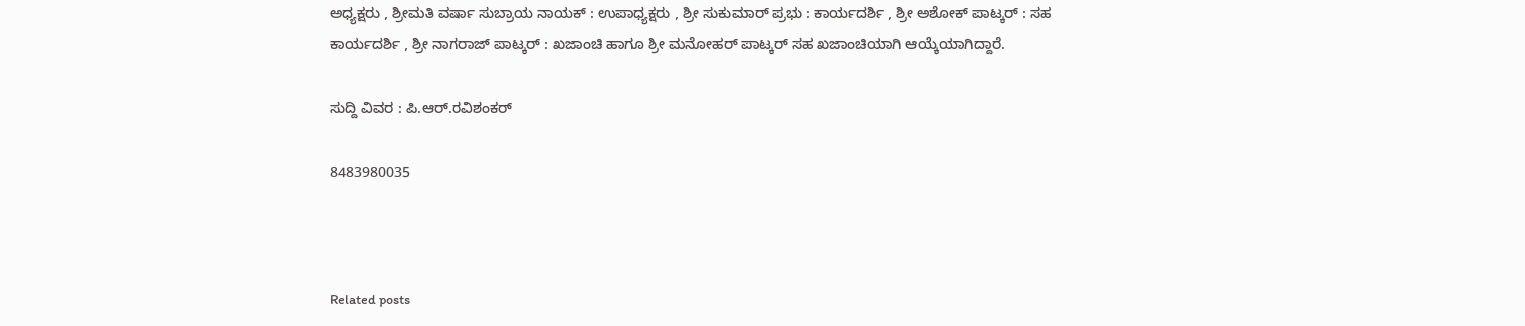ಅಧ್ಯಕ್ಷರು , ಶ್ರೀಮತಿ ವರ್ಷಾ ಸುಬ್ರಾಯ ನಾಯಕ್ : ಉಪಾಧ್ಯಕ್ಷರು , ಶ್ರೀ ಸುಕುಮಾರ್ ಪ್ರಭು : ಕಾರ್ಯದರ್ಶಿ , ಶ್ರೀ ಅಶೋಕ್ ಪಾಟ್ಕರ್ : ಸಹ ಕಾರ್ಯದರ್ಶಿ , ಶ್ರೀ ನಾಗರಾಜ್ ಪಾಟ್ಕರ್ : ಖಜಾಂಚಿ ಹಾಗೂ ಶ್ರೀ ಮನೋಹರ್ ಪಾಟ್ಕರ್ ಸಹ ಖಜಾಂಚಿಯಾಗಿ ಆಯ್ಕೆಯಾಗಿದ್ದಾರೆ.

ಸುದ್ದಿ ವಿವರ : ಪಿ.ಆರ್.ರವಿಶಂಕರ್

8483980035



Related posts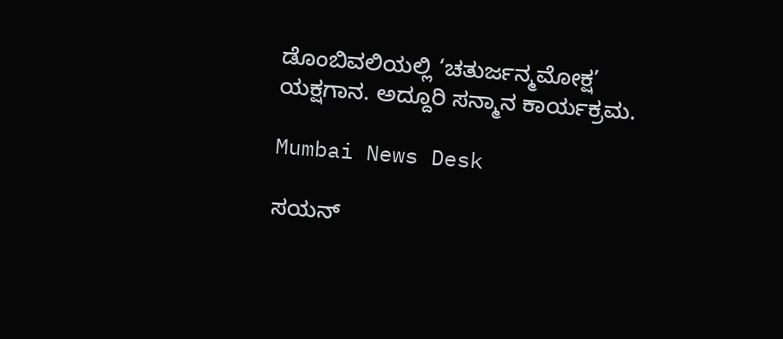ಡೊಂಬಿವಲಿಯಲ್ಲಿ ‘ಚತುರ್ಜನ್ಮಮೋಕ್ಷ’ ಯಕ್ಷಗಾನ. ಅದ್ದೂರಿ ಸನ್ಮಾನ ಕಾರ್ಯಕ್ರಮ.

Mumbai News Desk

ಸಯನ್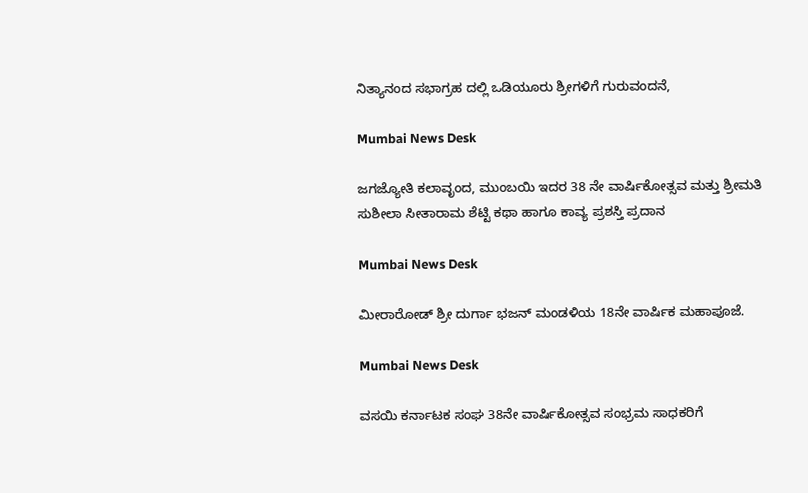ನಿತ್ಯಾನಂದ ಸಭಾಗ್ರಹ ದಲ್ಲಿ ಒಡಿಯೂರು ಶ್ರೀಗಳಿಗೆ ಗುರುವಂದನೆ,

Mumbai News Desk

ಜಗಜ್ಯೋತಿ ಕಲಾವೃಂದ, ಮುಂಬಯಿ ಇದರ 38 ನೇ ವಾರ್ಷಿಕೋತ್ಸವ ಮತ್ತು ಶ್ರೀಮತಿ ಸುಶೀಲಾ ಸೀತಾರಾಮ ಶೆಟ್ಟಿ ಕಥಾ ಹಾಗೂ ಕಾವ್ಯ ಪ್ರಶಸ್ತಿ ಪ್ರದಾನ

Mumbai News Desk

ಮೀರಾರೋಡ್ ಶ್ರೀ ದುರ್ಗಾ ಭಜನ್ ಮಂಡಳಿಯ 18ನೇ ವಾರ್ಷಿಕ ಮಹಾಪೂಜೆ.

Mumbai News Desk

ವಸಯಿ ಕರ್ನಾಟಕ ಸಂಘ 38ನೇ ವಾರ್ಷಿಕೋತ್ಸವ ಸಂಭ್ರಮ ಸಾಧಕರಿಗೆ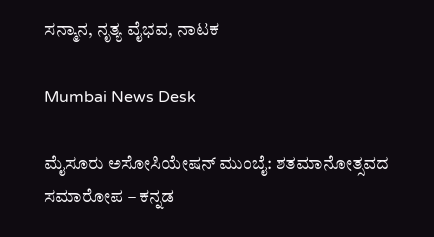ಸನ್ಮಾನ, ನೃತ್ಯ ವೈಭವ, ನಾಟಕ

Mumbai News Desk

ಮೈಸೂರು ಅಸೋಸಿಯೇಷನ್ ಮುಂಬೈ: ಶತಮಾನೋತ್ಸವದ ಸಮಾರೋಪ – ಕನ್ನಡ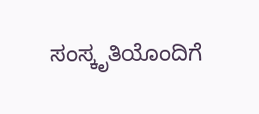ಸಂಸ್ಕೃತಿಯೊಂದಿಗೆ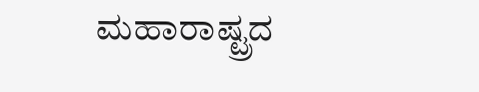ಮಹಾರಾಷ್ಟ್ರದ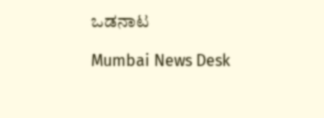ಒಡನಾಟ

Mumbai News Desk